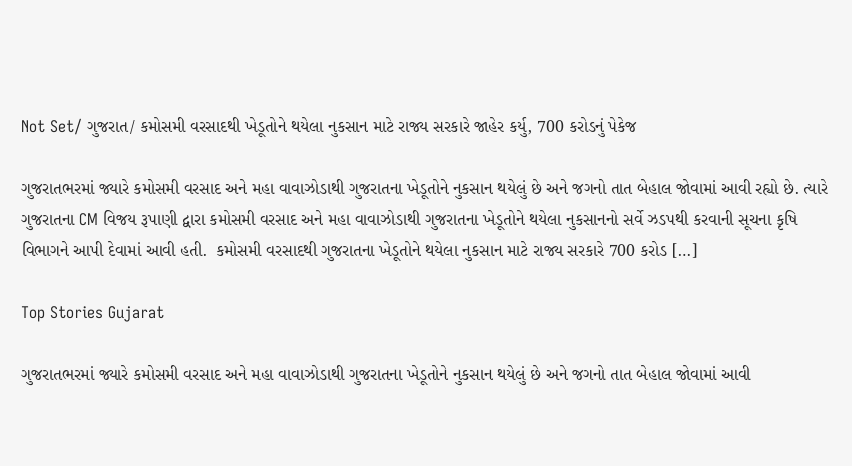Not Set/ ગુજરાત/ કમોસમી વરસાદથી ખેડૂતોને થયેલા નુકસાન માટે રાજ્ય સરકારે જાહેર કર્યુ, 700 કરોડનું પેકેજ

ગુજરાતભરમાં જ્યારે કમોસમી વરસાદ અને મહા વાવાઝોડાથી ગુજરાતના ખેડૂતોને નુકસાન થયેલું છે અને જગનો તાત બેહાલ જોવામાં આવી રહ્યો છે. ત્યારે ગુજરાતના CM વિજય રૂપાણી દ્વારા કમોસમી વરસાદ અને મહા વાવાઝોડાથી ગુજરાતના ખેડૂતોને થયેલા નુકસાનનો સર્વે ઝડપથી કરવાની સૂચના કૃષિ વિભાગને આપી દેવામાં આવી હતી.  કમોસમી વરસાદથી ગુજરાતના ખેડૂતોને થયેલા નુકસાન માટે રાજ્ય સરકારે 700 કરોડ […]

Top Stories Gujarat

ગુજરાતભરમાં જ્યારે કમોસમી વરસાદ અને મહા વાવાઝોડાથી ગુજરાતના ખેડૂતોને નુકસાન થયેલું છે અને જગનો તાત બેહાલ જોવામાં આવી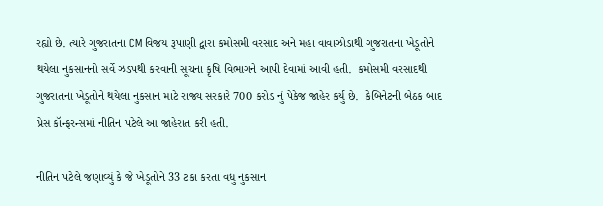રહ્યો છે. ત્યારે ગુજરાતના CM વિજય રૂપાણી દ્વારા કમોસમી વરસાદ અને મહા વાવાઝોડાથી ગુજરાતના ખેડૂતોને થયેલા નુકસાનનો સર્વે ઝડપથી કરવાની સૂચના કૃષિ વિભાગને આપી દેવામાં આવી હતી.  કમોસમી વરસાદથી ગુજરાતના ખેડૂતોને થયેલા નુકસાન માટે રાજ્ય સરકારે 700 કરોડ નું પેકેજ જાહેર કર્યુ છે.  કેબિનેટની બેઠક બાદ પ્રેસ કૉન્ફરન્સમાં નીતિન પટેલે આ જાહેરાત કરી હતી.

નીતિન પટેલે જણાવ્યું કે જે ખેડૂતોને 33 ટકા કરતા વધુ નુકસાન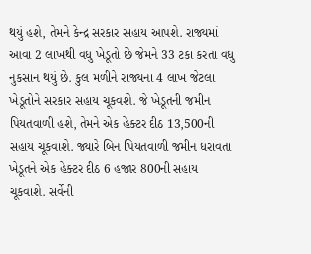થયું હશે, તેમને કેન્દ્ર સરકાર સહાય આપશે. રાજ્યમાં આવા 2 લાખથી વધુ ખેડૂતો છે જેમને 33 ટકા કરતા વધુ નુકસાન થયું છે. કુલ મળીને રાજ્યના 4 લાખ જેટલા ખેડૂતોને સરકાર સહાય ચૂકવશે. જે ખેડૂતની જમીન પિયતવાળી હશે, તેમને એક હેક્ટર દીઠ 13,500ની સહાય ચૂકવાશે. જ્યારે બિન પિયતવાળી જમીન ધરાવતા ખેડૂતને એક હેક્ટર દીઠ 6 હજાર 800ની સહાય ચૂકવાશે. સર્વેની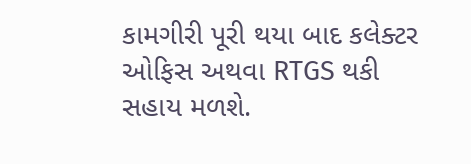કામગીરી પૂરી થયા બાદ કલેક્ટર ઓફિસ અથવા RTGS થકી સહાય મળશે.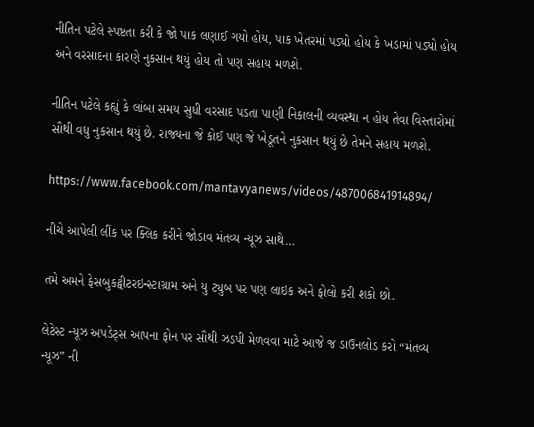નીતિન પટેલે સ્પષ્ટતા કરી કે જો પાક લણાઈ ગયો હોય, પાક ખેતરમાં પડ્યો હોય કે ખડામાં પડ્યો હોય અને વરસાદના કારણે નુકસાન થયું હોય તો પણ સહાય મળશે.

નીતિન પટેલે કહ્યું કે લાંબા સમય સુધી વરસાદ પડતા પાણી નિકાલની વ્યવસ્થા ન હોય તેવા વિસ્તારોમાં સૌથી વધુ નુકસાન થયું છે. રાજ્યના જે કોઈ પણ જે ખેડૂતને નુકસાન થયું છે તેમને સહાય મળશે.

https://www.facebook.com/mantavyanews/videos/487006841914894/

નીચે આપેલી લીંક પર ક્લિક કરીને જોડાવ મંતવ્ય ન્યૂઝ સાથે…

તમે અમને ફેસબુકટ્વીટરઇન્સ્ટાગ્રામ અને યુ ટ્યુબ પર પણ લાઇક અને ફોલો કરી શકો છો.

લેટેસ્ટ ન્યૂઝ અપડેટ્સ આપના ફોન પર સૌથી ઝડપી મેળવવા માટે આજે જ ડાઉનલોડ કરો “મંતવ્ય ન્યૂઝ” ની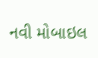નવી મોબાઇલ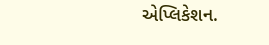એપ્લિકેશન.